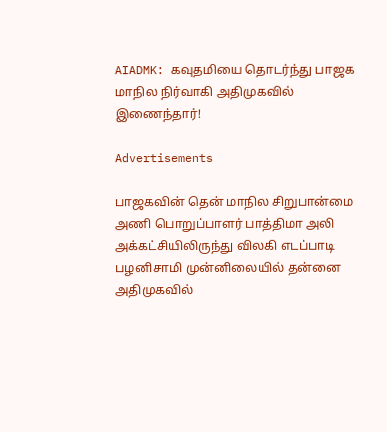AIADMK: கவுதமியை தொடர்ந்து பாஜக மாநில நிர்வாகி அதிமுகவில் இணைந்தார்!

Advertisements

பாஜகவின் தென் மாநில சிறுபான்மை அணி பொறுப்பாளர் பாத்திமா அலி அக்கட்சியிலிருந்து விலகி எடப்பாடி பழனிசாமி முன்னிலையில் தன்னை அதிமுகவில்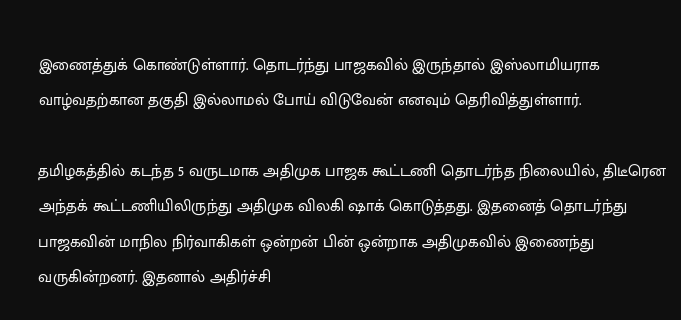இணைத்துக் கொண்டுள்ளார். தொடர்ந்து பாஜகவில் இருந்தால் இஸ்லாமியராக வாழ்வதற்கான தகுதி இல்லாமல் போய் விடுவேன் எனவும் தெரிவித்துள்ளார்.

தமிழகத்தில் கடந்த 5 வருடமாக அதிமுக பாஜக கூட்டணி தொடர்ந்த நிலையில், திடீரென அந்தக் கூட்டணியிலிருந்து அதிமுக விலகி ஷாக் கொடுத்தது. இதனைத் தொடர்ந்து பாஜகவின் மாநில நிர்வாகிகள் ஒன்றன் பின் ஒன்றாக அதிமுகவில் இணைந்து வருகின்றனர். இதனால் அதிர்ச்சி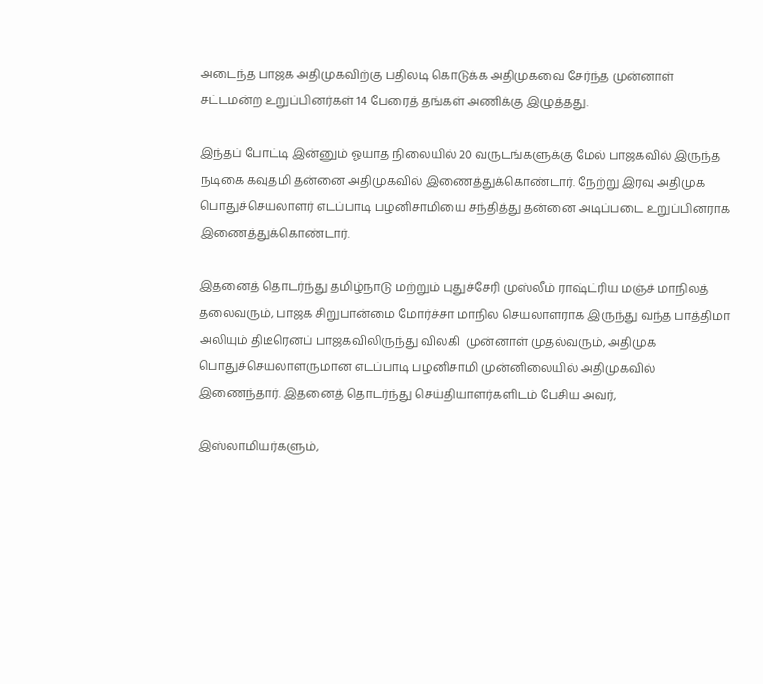அடைந்த பாஜக அதிமுகவிற்கு பதிலடி கொடுக்க அதிமுகவை சேர்ந்த முன்னாள் சட்டமன்ற உறுப்பினர்கள் 14 பேரைத் தங்கள் அணிக்கு இழுத்தது.

இந்தப் போட்டி இன்னும் ஓயாத நிலையில் 20 வருடங்களுக்கு மேல் பாஜகவில் இருந்த நடிகை கவுதமி தன்னை அதிமுகவில் இணைத்துக்கொண்டார். நேற்று இரவு அதிமுக பொதுச்செயலாளர் எடப்பாடி பழனிசாமியை சந்தித்து தன்னை அடிப்படை உறுப்பினராக இணைத்துக்கொண்டார்.

இதனைத் தொடர்ந்து தமிழ்நாடு மற்றும் புதுச்சேரி முஸ்லீம் ராஷ்ட்ரிய மஞ்ச் மாநிலத் தலைவரும், பாஜக சிறுபான்மை மோர்ச்சா மாநில செயலாளராக இருந்து வந்த பாத்திமா அலியும் திடீரெனப் பாஜகவிலிருந்து விலகி  முன்னாள் முதல்வரும், அதிமுக பொதுச்செயலாளருமான எடப்பாடி பழனிசாமி முன்னிலையில் அதிமுகவில் இணைந்தார். இதனைத் தொடர்ந்து செய்தியாளர்களிடம் பேசிய அவர்,

இஸ்லாமியர்களும்,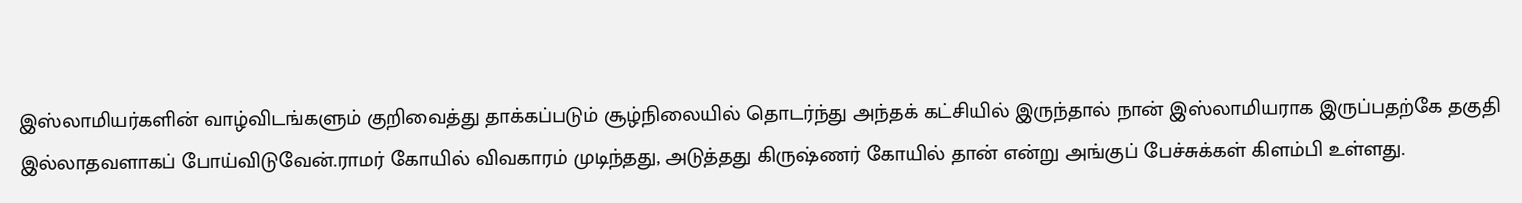இஸ்லாமியர்களின் வாழ்விடங்களும் குறிவைத்து தாக்கப்படும் சூழ்நிலையில் தொடர்ந்து அந்தக் கட்சியில் இருந்தால் நான் இஸ்லாமியராக இருப்பதற்கே தகுதி இல்லாதவளாகப் போய்விடுவேன்.ராமர் கோயில் விவகாரம் முடிந்தது, அடுத்தது கிருஷ்ணர் கோயில் தான் என்று அங்குப் பேச்சுக்கள் கிளம்பி உள்ளது.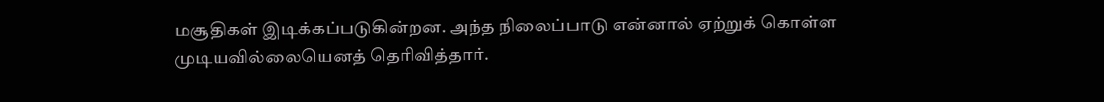மசூதிகள் இடிக்கப்படுகின்றன. அந்த நிலைப்பாடு என்னால் ஏற்றுக் கொள்ள முடியவில்லையெனத் தெரிவித்தார்.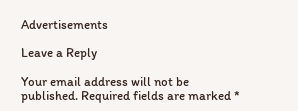Advertisements

Leave a Reply

Your email address will not be published. Required fields are marked *